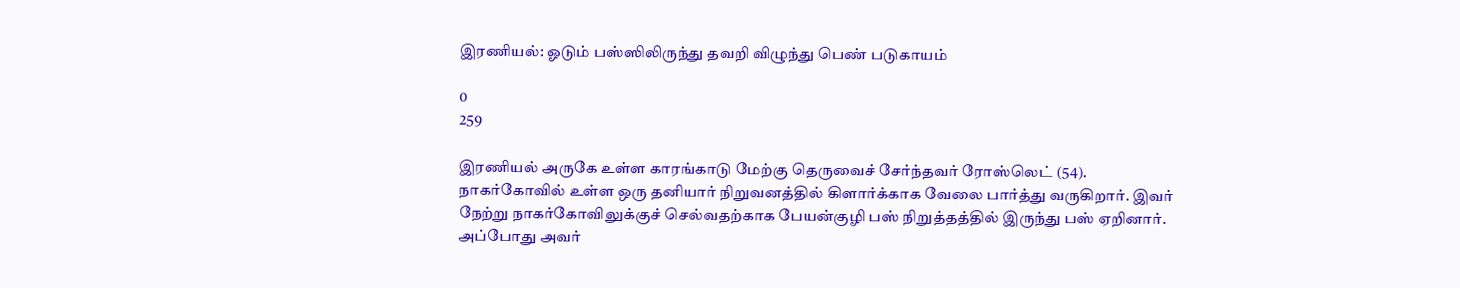இரணியல்: ஓடும் பஸ்ஸிலிருந்து தவறி விழுந்து பெண் படுகாயம்

0
259

இரணியல் அருகே உள்ள காரங்காடு மேற்கு தெருவைச் சேர்ந்தவர் ரோஸ்லெட் (54). நாகர்கோவில் உள்ள ஒரு தனியார் நிறுவனத்தில் கிளார்க்காக வேலை பார்த்து வருகிறார். இவர் நேற்று நாகர்கோவிலுக்குச் செல்வதற்காக பேயன்குழி பஸ் நிறுத்தத்தில் இருந்து பஸ் ஏறினார். அப்போது அவர்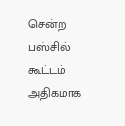சென்ற பஸ்சில் கூட்டம் அதிகமாக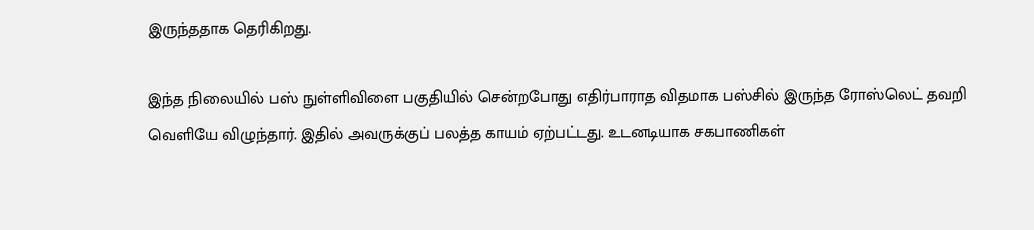இருந்ததாக தெரிகிறது.

இந்த நிலையில் பஸ் நுள்ளிவிளை பகுதியில் சென்றபோது எதிர்பாராத விதமாக பஸ்சில் இருந்த ரோஸ்லெட் தவறி வெளியே விழுந்தார். இதில் அவருக்குப் பலத்த காயம் ஏற்பட்டது. உடனடியாக சகபாணிகள்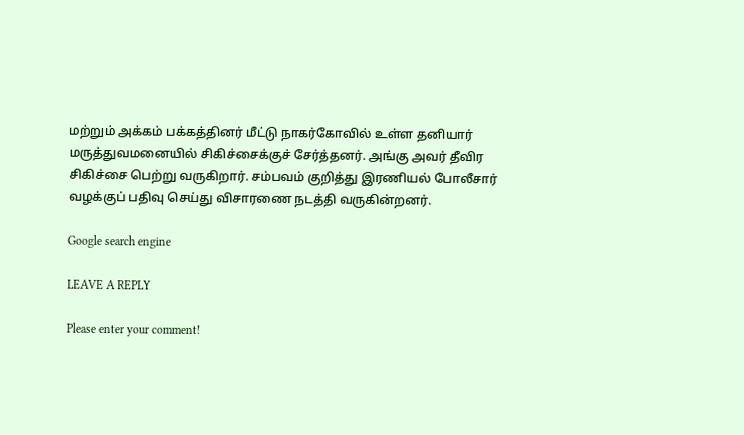மற்றும் அக்கம் பக்கத்தினர் மீட்டு நாகர்கோவில் உள்ள தனியார் மருத்துவமனையில் சிகிச்சைக்குச் சேர்த்தனர். அங்கு அவர் தீவிர சிகிச்சை பெற்று வருகிறார். சம்பவம் குறித்து இரணியல் போலீசார் வழக்குப் பதிவு செய்து விசாரணை நடத்தி வருகின்றனர்.

Google search engine

LEAVE A REPLY

Please enter your comment!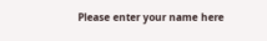Please enter your name here